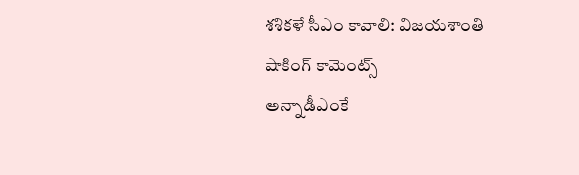శశికళే సీఎం కావాలి: విజయశాంతి షాకింగ్ కామెంట్స్
అన్నాడీఎంకే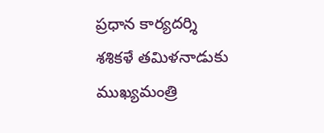ప్రధాన కార్యదర్శి శశికళే తమిళనాడుకు ముఖ్యమంత్రి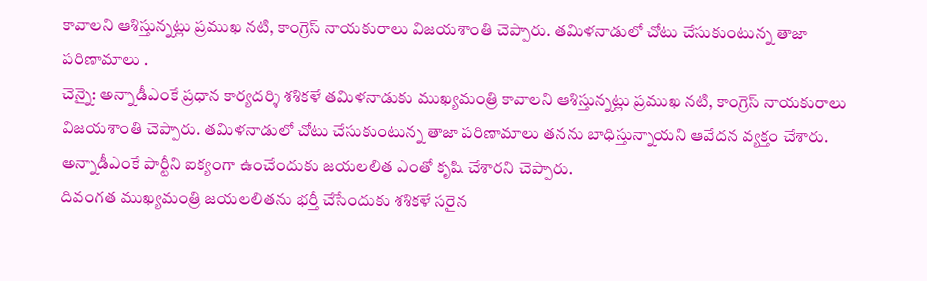కావాలని ఆశిస్తున్నట్లు ప్రముఖ నటి, కాంగ్రెస్ నాయకురాలు విజయశాంతి చెప్పారు. తమిళనాడులో చోటు చేసుకుంటున్న తాజా పరిణామాలు .
చెన్నై: అన్నాడీఎంకే ప్రధాన కార్యదర్శి శశికళే తమిళనాడుకు ముఖ్యమంత్రి కావాలని ఆశిస్తున్నట్లు ప్రముఖ నటి, కాంగ్రెస్ నాయకురాలు విజయశాంతి చెప్పారు. తమిళనాడులో చోటు చేసుకుంటున్న తాజా పరిణామాలు తనను బాధిస్తున్నాయని ఆవేదన వ్యక్తం చేశారు.
అన్నాడీఎంకే పార్టీని ఐక్యంగా ఉంచేందుకు జయలలిత ఎంతో కృషి చేశారని చెప్పారు.
దివంగత ముఖ్యమంత్రి జయలలితను భర్తీ చేసేందుకు శశికళే సరైన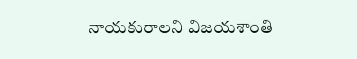నాయకురాలని విజయశాంతి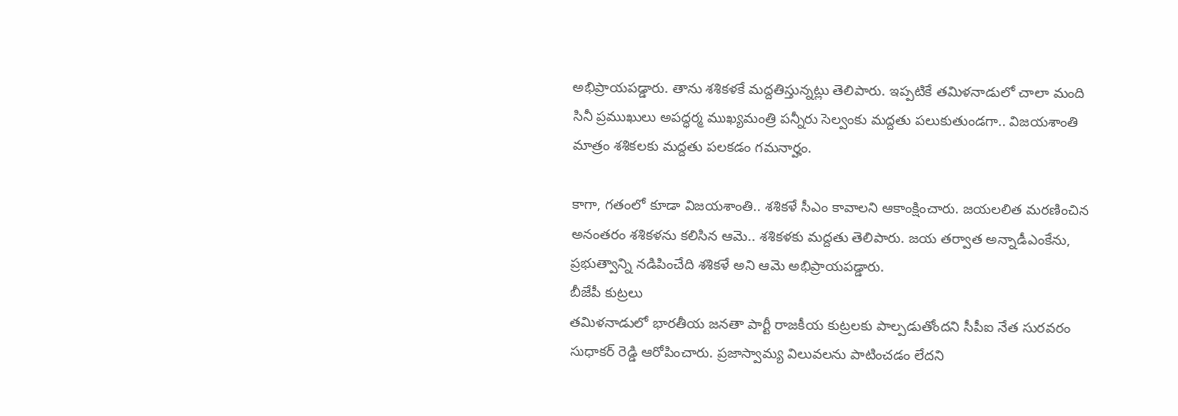అభిప్రాయపడ్డారు. తాను శశికళకే మద్దతిస్తున్నట్లు తెలిపారు. ఇప్పటికే తమిళనాడులో చాలా మంది సినీ ప్రముఖులు అపద్ధర్మ ముఖ్యమంత్రి పన్నీరు సెల్వంకు మద్దతు పలుకుతుండగా.. విజయశాంతి మాత్రం శశికలకు మద్దతు పలకడం గమనార్హం.

కాగా, గతంలో కూడా విజయశాంతి.. శశికళే సీఎం కావాలని ఆకాంక్షించారు. జయలలిత మరణించిన అనంతరం శశికళను కలిసిన ఆమె.. శశికళకు మద్దతు తెలిపారు. జయ తర్వాత అన్నాడీఎంకేను, ప్రభుత్వాన్ని నడిపించేది శశికళే అని ఆమె అభిప్రాయపడ్డారు.
బీజేపీ కుట్రలు
తమిళనాడులో భారతీయ జనతా పార్టీ రాజకీయ కుట్రలకు పాల్పడుతోందని సీపీఐ నేత సురవరం సుధాకర్ రెడ్డి ఆరోపించారు. ప్రజాస్వామ్య విలువలను పాటించడం లేదని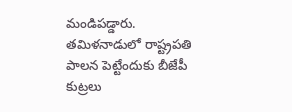మండిపడ్డారు. తమిళనాడులో రాష్ట్రపతి పాలన పెట్టేందుకు బీజేపీ కుట్రలు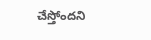చేస్తోందని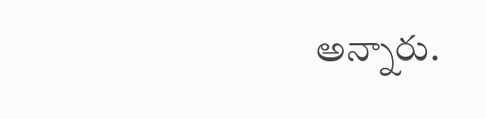అన్నారు.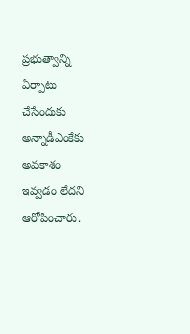ప్రభుత్వాన్ని ఏర్పాటు చేసేందుకు అన్నాడీఎంకేకు అవకాశం ఇవ్వడం లేదని ఆరోపించారు.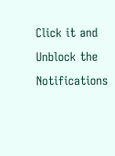Click it and Unblock the Notifications